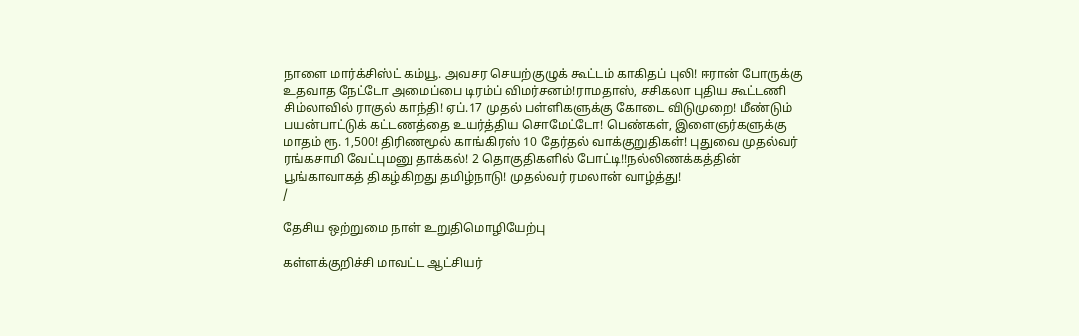நாளை மார்க்சிஸ்ட் கம்யூ. அவசர செயற்குழுக் கூட்டம் காகிதப் புலி! ஈரான் போருக்கு உதவாத நேட்டோ அமைப்பை டிரம்ப் விமர்சனம்!ராமதாஸ், சசிகலா புதிய கூட்டணி சிம்லாவில் ராகுல் காந்தி! ஏப்.17 முதல் பள்ளிகளுக்கு கோடை விடுமுறை! மீண்டும் பயன்பாட்டுக் கட்டணத்தை உயர்த்திய சொமேட்டோ! பெண்கள், இளைஞர்களுக்கு மாதம் ரூ. 1,500! திரிணமூல் காங்கிரஸ் 10 தேர்தல் வாக்குறுதிகள்! புதுவை முதல்வர் ரங்கசாமி வேட்புமனு தாக்கல்! 2 தொகுதிகளில் போட்டி!!நல்லிணக்கத்தின் பூங்காவாகத் திகழ்கிறது தமிழ்நாடு! முதல்வர் ரமலான் வாழ்த்து!
/

தேசிய ஒற்றுமை நாள் உறுதிமொழியேற்பு

கள்ளக்குறிச்சி மாவட்ட ஆட்சியர்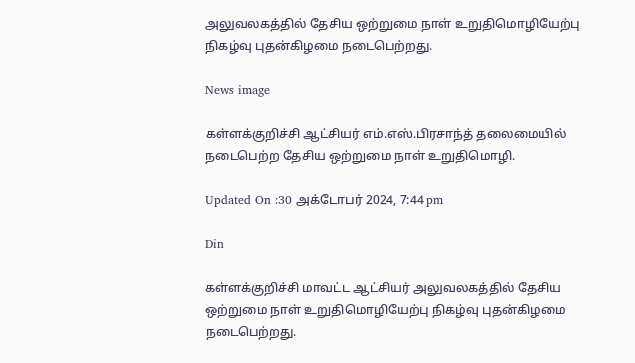அலுவலகத்தில் தேசிய ஒற்றுமை நாள் உறுதிமொழியேற்பு நிகழ்வு புதன்கிழமை நடைபெற்றது.

News image

கள்ளக்குறிச்சி ஆட்சியர் எம்.எஸ்.பிரசாந்த் தலைமையில் நடைபெற்ற தேசிய ஒற்றுமை நாள் உறுதிமொழி.

Updated On :30 அக்டோபர் 2024, 7:44 pm

Din

கள்ளக்குறிச்சி மாவட்ட ஆட்சியர் அலுவலகத்தில் தேசிய ஒற்றுமை நாள் உறுதிமொழியேற்பு நிகழ்வு புதன்கிழமை நடைபெற்றது.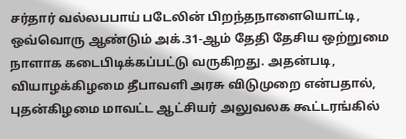சர்தார் வல்லபபாய் படேலின் பிறந்தநாளையொட்டி, ஒவ்வொரு ஆண்டும் அக்.31-ஆம் தேதி தேசிய ஒற்றுமை நாளாக கடைபிடிக்கப்பட்டு வருகிறது. அதன்படி, வியாழக்கிழமை தீபாவளி அரசு விடுமுறை என்பதால், புதன்கிழமை மாவட்ட ஆட்சியர் அலுவலக கூட்டரங்கில்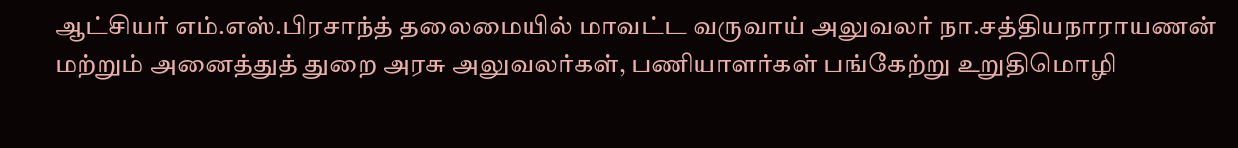ஆட்சியர் எம்.எஸ்.பிரசாந்த் தலைமையில் மாவட்ட வருவாய் அலுவலர் நா.சத்தியநாராயணன் மற்றும் அனைத்துத் துறை அரசு அலுவலர்கள், பணியாளர்கள் பங்கேற்று உறுதிமொழி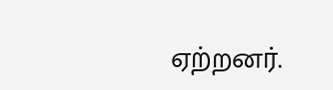ஏற்றனர்.